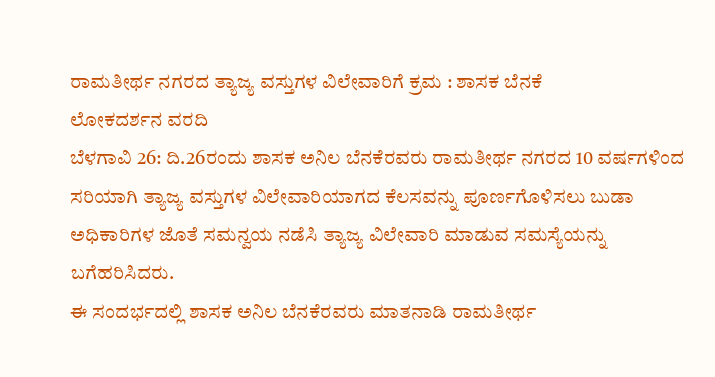ರಾಮತೀರ್ಥ ನಗರದ ತ್ಯಾಜ್ಯ ವಸ್ತುಗಳ ವಿಲೇವಾರಿಗೆ ಕ್ರಮ : ಶಾಸಕ ಬೆನಕೆ
ಲೋಕದರ್ಶನ ವರದಿ
ಬೆಳಗಾವಿ 26: ದಿ.26ರಂದು ಶಾಸಕ ಅನಿಲ ಬೆನಕೆರವರು ರಾಮತೀರ್ಥ ನಗರದ 10 ವರ್ಷಗಳಿಂದ ಸರಿಯಾಗಿ ತ್ಯಾಜ್ಯ ವಸ್ತುಗಳ ವಿಲೇವಾರಿಯಾಗದ ಕೆಲಸವನ್ನು ಪೂರ್ಣಗೊಳಿಸಲು ಬುಡಾ ಅಧಿಕಾರಿಗಳ ಜೊತೆ ಸಮನ್ವಯ ನಡೆಸಿ ತ್ಯಾಜ್ಯ ವಿಲೇವಾರಿ ಮಾಡುವ ಸಮಸ್ಯೆಯನ್ನು ಬಗೆಹರಿಸಿದರು.
ಈ ಸಂದರ್ಭದಲ್ಲಿ ಶಾಸಕ ಅನಿಲ ಬೆನಕೆರವರು ಮಾತನಾಡಿ ರಾಮತೀರ್ಥ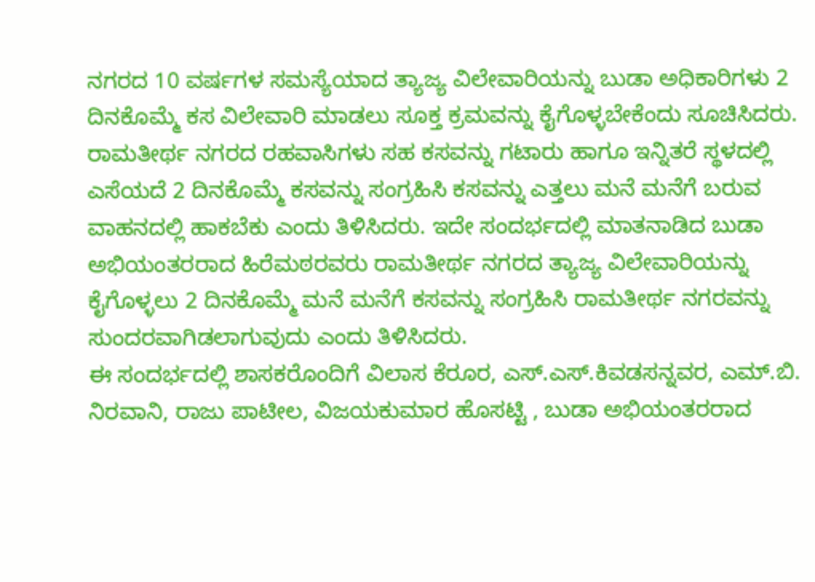ನಗರದ 10 ವರ್ಷಗಳ ಸಮಸ್ಯೆಯಾದ ತ್ಯಾಜ್ಯ ವಿಲೇವಾರಿಯನ್ನು ಬುಡಾ ಅಧಿಕಾರಿಗಳು 2 ದಿನಕೊಮ್ಮೆ ಕಸ ವಿಲೇವಾರಿ ಮಾಡಲು ಸೂಕ್ತ ಕ್ರಮವನ್ನು ಕೈಗೊಳ್ಳಬೇಕೆಂದು ಸೂಚಿಸಿದರು. ರಾಮತೀರ್ಥ ನಗರದ ರಹವಾಸಿಗಳು ಸಹ ಕಸವನ್ನು ಗಟಾರು ಹಾಗೂ ಇನ್ನಿತರೆ ಸ್ಥಳದಲ್ಲಿ ಎಸೆಯದೆ 2 ದಿನಕೊಮ್ಮೆ ಕಸವನ್ನು ಸಂಗ್ರಹಿಸಿ ಕಸವನ್ನು ಎತ್ತಲು ಮನೆ ಮನೆಗೆ ಬರುವ ವಾಹನದಲ್ಲಿ ಹಾಕಬೆಕು ಎಂದು ತಿಳಿಸಿದರು. ಇದೇ ಸಂದರ್ಭದಲ್ಲಿ ಮಾತನಾಡಿದ ಬುಡಾ ಅಭಿಯಂತರರಾದ ಹಿರೆಮಠರವರು ರಾಮತೀರ್ಥ ನಗರದ ತ್ಯಾಜ್ಯ ವಿಲೇವಾರಿಯನ್ನು ಕೈಗೊಳ್ಳಲು 2 ದಿನಕೊಮ್ಮೆ ಮನೆ ಮನೆಗೆ ಕಸವನ್ನು ಸಂಗ್ರಹಿಸಿ ರಾಮತೀರ್ಥ ನಗರವನ್ನು ಸುಂದರವಾಗಿಡಲಾಗುವುದು ಎಂದು ತಿಳಿಸಿದರು.
ಈ ಸಂದರ್ಭದಲ್ಲಿ ಶಾಸಕರೊಂದಿಗೆ ವಿಲಾಸ ಕೆರೂರ, ಎಸ್.ಎಸ್.ಕಿವಡಸನ್ನವರ, ಎಮ್.ಬಿ. ನಿರವಾನಿ, ರಾಜು ಪಾಟೀಲ, ವಿಜಯಕುಮಾರ ಹೊಸಟ್ಟಿ , ಬುಡಾ ಅಭಿಯಂತರರಾದ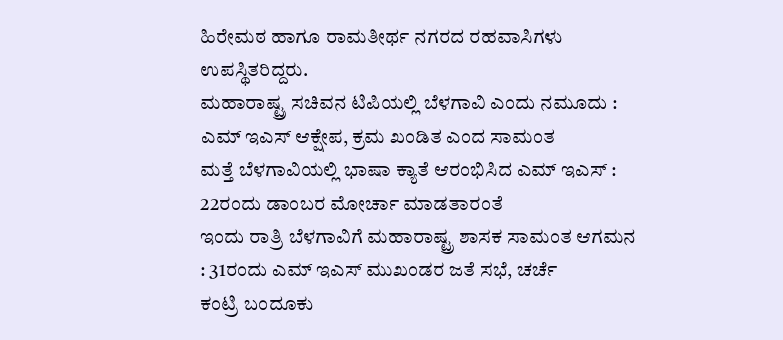ಹಿರೇಮಠ ಹಾಗೂ ರಾಮತೀರ್ಥ ನಗರದ ರಹವಾಸಿಗಳು ಉಪಸ್ಥಿತರಿದ್ದರು.
ಮಹಾರಾಷ್ಟ್ರ ಸಚಿವನ ಟಿಪಿಯಲ್ಲಿ ಬೆಳಗಾವಿ ಎಂದು ನಮೂದು : ಎಮ್ ಇಎಸ್ ಆಕ್ಷೇಪ, ಕ್ರಮ ಖಂಡಿತ ಎಂದ ಸಾಮಂತ
ಮತ್ತೆ ಬೆಳಗಾವಿಯಲ್ಲಿ ಭಾಷಾ ಕ್ಯಾತೆ ಆರಂಭಿಸಿದ ಎಮ್ ಇಎಸ್ : 22ರಂದು ಡಾಂಬರ ಮೋರ್ಚಾ ಮಾಡತಾರಂತೆ
ಇಂದು ರಾತ್ರಿ ಬೆಳಗಾವಿಗೆ ಮಹಾರಾಷ್ಟ್ರ ಶಾಸಕ ಸಾಮಂತ ಆಗಮನ : 31ರಂದು ಎಮ್ ಇಎಸ್ ಮುಖಂಡರ ಜತೆ ಸಭೆ, ಚರ್ಚೆ
ಕಂಟ್ರಿ ಬಂದೂಕು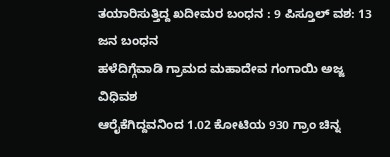ತಯಾರಿಸುತ್ತಿದ್ದ ಖದೀಮರ ಬಂಧನ : 9 ಪಿಸ್ತೂಲ್ ವಶ: 13 ಜನ ಬಂಧನ
ಹಳೆದಿಗ್ಗೆವಾಡಿ ಗ್ರಾಮದ ಮಹಾದೇವ ಗಂಗಾಯಿ ಅಜ್ಜ ವಿಧಿವಶ
ಆರೈಕೆಗಿದ್ದವನಿಂದ 1.02 ಕೋಟಿಯ 930 ಗ್ರಾಂ ಚಿನ್ನ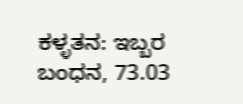ಕಳ್ಳತನ: ಇಬ್ಬರ ಬಂಧನ, 73.03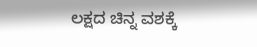ಲಕ್ಷದ ಚಿನ್ನ ವಶಕ್ಕೆ